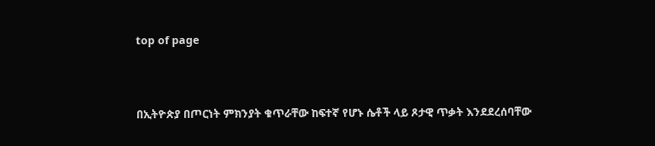top of page


በኢትዮጵያ በጦርነት ምክንያት ቁጥራቸው ከፍተኛ የሆኑ ሴቶች ላይ ጾታዊ ጥቃት እንደደረሰባቸው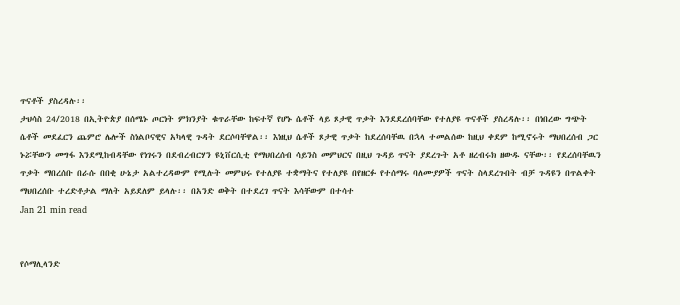ጥናቶች ያስረዳሉ፡፡
ታህሳስ 24/2018 በኢትዮጵያ በሰሜኑ ጦርነት ምክንያት ቁጥራቸው ከፍተኛ የሆኑ ሴቶች ላይ ጾታዊ ጥቃት እንደደረሰባቸው የተለያዩ ጥናቶች ያስረዳሉ፡፡ በነበረው ግጭት ሴቶች መደፈርን ጨምሮ ሌሎች ስነልቦናዊና አካላዊ ጉዳት ደርሶባቸዋል፡፡ እነዚህ ሴቶች ጾታዊ ጥቃት ከደረሰባቸዉ በኋላ ተመልሰው ከዚህ ቀደም ከሚኖሩት ማህበረሰብ ጋር ኑሯቸውን መግፋ እንደሚከብዳቸው የነገሩን በደብረብርሃን ዩኒቨርሲቲ የማህበረሰብ ሳይንስ መምህርና በዚህ ጉዳይ ጥናት ያደረጉት አቶ ዘረብሩክ ዘውዱ ናቸው፡፡ የደረሰባቸዉን ጥቃት ማበረሰቡ በራሱ በበቂ ሁኔታ አልተረዳውም የሚሉት መምህሩ የተለያዩ ተቋማትና የተለያዩ በየዘርፉ የተሰማሩ ባለሙያዎች ጥናት ስላደረጉበት ብቻ ጉዳዩን በጥልቀት ማህበረሰቡ ተረድቶታል ማለት አይደለም ይላሉ፡፡ በአንድ ወቅት በተደረገ ጥናት እሳቸውም በተሳተ
Jan 21 min read


የሶማሊላንድ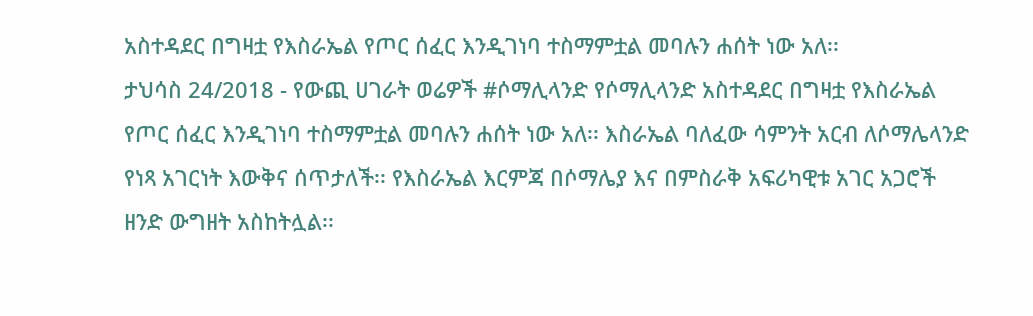አስተዳደር በግዛቷ የእስራኤል የጦር ሰፈር እንዲገነባ ተስማምቷል መባሉን ሐሰት ነው አለ፡፡
ታህሳስ 24/2018 - የውጪ ሀገራት ወሬዎች #ሶማሊላንድ የሶማሊላንድ አስተዳደር በግዛቷ የእስራኤል የጦር ሰፈር እንዲገነባ ተስማምቷል መባሉን ሐሰት ነው አለ፡፡ እስራኤል ባለፈው ሳምንት አርብ ለሶማሌላንድ የነጻ አገርነት እውቅና ሰጥታለች፡፡ የእስራኤል እርምጃ በሶማሌያ እና በምስራቅ አፍሪካዊቱ አገር አጋሮች ዘንድ ውግዘት አስከትሏል፡፡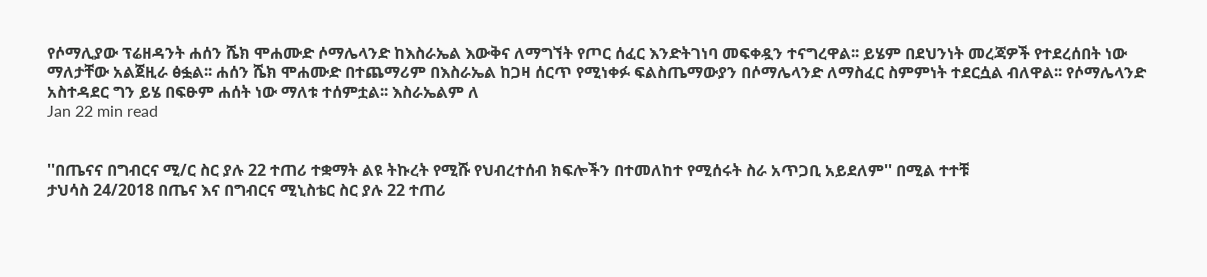የሶማሊያው ፕሬዘዳንት ሐሰን ሼክ ሞሐሙድ ሶማሌላንድ ከእስራኤል እውቅና ለማግኘት የጦር ሰፈር እንድትገነባ መፍቀዷን ተናግረዋል፡፡ ይሄም በደህንነት መረጃዎች የተደረሰበት ነው ማለታቸው አልጀዚራ ፅፏል፡፡ ሐሰን ሼክ ሞሐሙድ በተጨማሪም በእስራኤል ከጋዛ ሰርጥ የሚነቀፉ ፍልስጤማውያን በሶማሌላንድ ለማስፈር ስምምነት ተደርሷል ብለዋል፡፡ የሶማሌላንድ አስተዳደር ግን ይሄ በፍፁም ሐሰት ነው ማለቱ ተሰምቷል፡፡ እስራኤልም ለ
Jan 22 min read


''በጤናና በግብርና ሚ/ር ስር ያሉ 22 ተጠሪ ተቋማት ልዩ ትኩረት የሚሹ የህብረተሰብ ክፍሎችን በተመለከተ የሚሰሩት ስራ አጥጋቢ አይደለም'' በሚል ተተቹ
ታህሳስ 24/2018 በጤና እና በግብርና ሚኒስቴር ስር ያሉ 22 ተጠሪ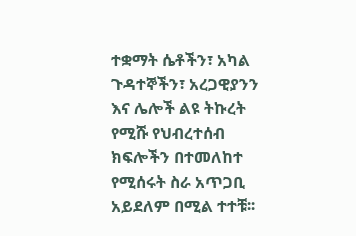ተቋማት ሴቶችን፣ አካል ጉዳተኞችን፣ አረጋዊያንን እና ሌሎች ልዩ ትኩረት የሚሹ የህብረተሰብ ክፍሎችን በተመለከተ የሚሰሩት ስራ አጥጋቢ አይደለም በሚል ተተቹ፡፡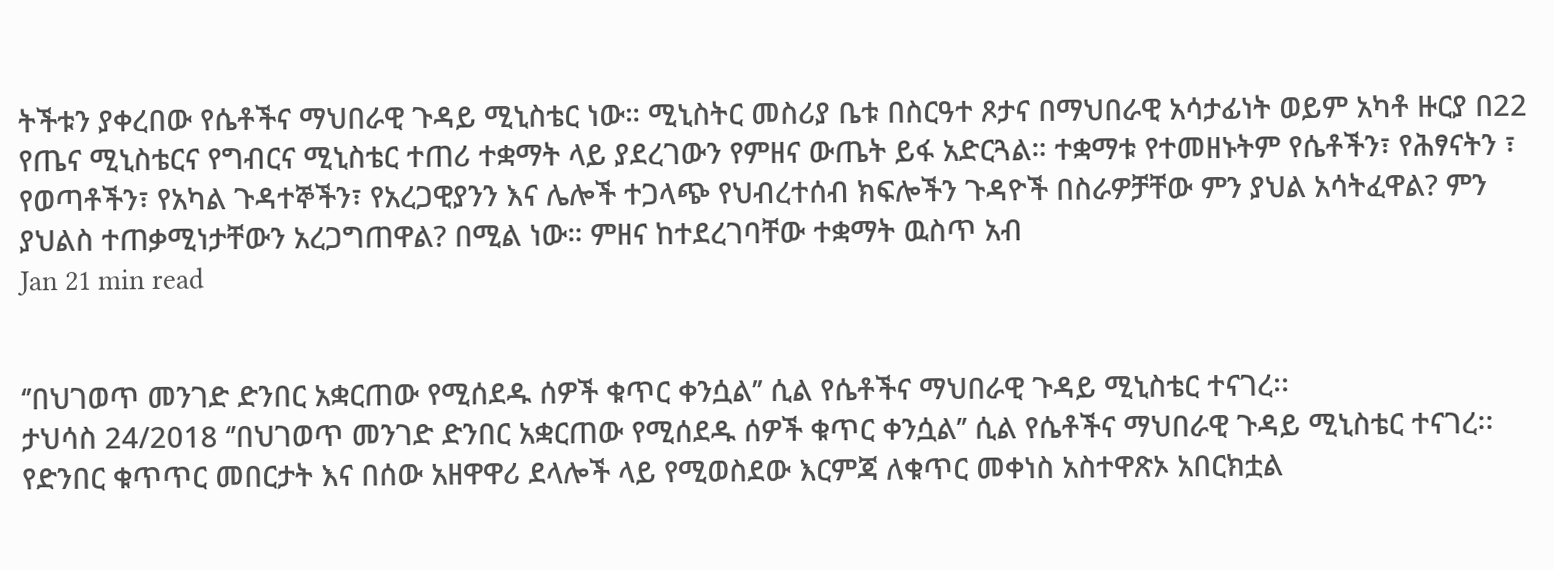ትችቱን ያቀረበው የሴቶችና ማህበራዊ ጉዳይ ሚኒስቴር ነው። ሚኒስትር መስሪያ ቤቱ በስርዓተ ጾታና በማህበራዊ አሳታፊነት ወይም አካቶ ዙርያ በ22 የጤና ሚኒስቴርና የግብርና ሚኒስቴር ተጠሪ ተቋማት ላይ ያደረገውን የምዘና ውጤት ይፋ አድርጓል። ተቋማቱ የተመዘኑትም የሴቶችን፣ የሕፃናትን ፣ የወጣቶችን፣ የአካል ጉዳተኞችን፣ የአረጋዊያንን እና ሌሎች ተጋላጭ የህብረተሰብ ክፍሎችን ጉዳዮች በስራዎቻቸው ምን ያህል አሳትፈዋል? ምን ያህልስ ተጠቃሚነታቸውን አረጋግጠዋል? በሚል ነው። ምዘና ከተደረገባቸው ተቋማት ዉስጥ አብ
Jan 21 min read


‘’በህገወጥ መንገድ ድንበር አቋርጠው የሚሰደዱ ሰዎች ቁጥር ቀንሷል’’ ሲል የሴቶችና ማህበራዊ ጉዳይ ሚኒስቴር ተናገረ፡፡
ታህሳስ 24/2018 ‘’በህገወጥ መንገድ ድንበር አቋርጠው የሚሰደዱ ሰዎች ቁጥር ቀንሷል’’ ሲል የሴቶችና ማህበራዊ ጉዳይ ሚኒስቴር ተናገረ፡፡ የድንበር ቁጥጥር መበርታት እና በሰው አዘዋዋሪ ደላሎች ላይ የሚወስደው እርምጃ ለቁጥር መቀነስ አስተዋጽኦ አበርክቷል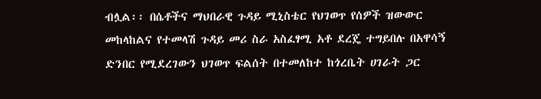ብሏል፡፡ በሴቶችና ማህበራዊ ጉዳይ ሚኒስቴር የህገወጥ የሰዎች ዝውውር መከላከልና የተመላሽ ጉዳይ መሪ ስራ አስፈፃሚ አቶ ደረጄ ተግይበሉ በአዋሳኝ ድንበር የሚደረገውን ህገወጥ ፍልሰት በተመለከተ ከጎረቤት ሀገራት ጋር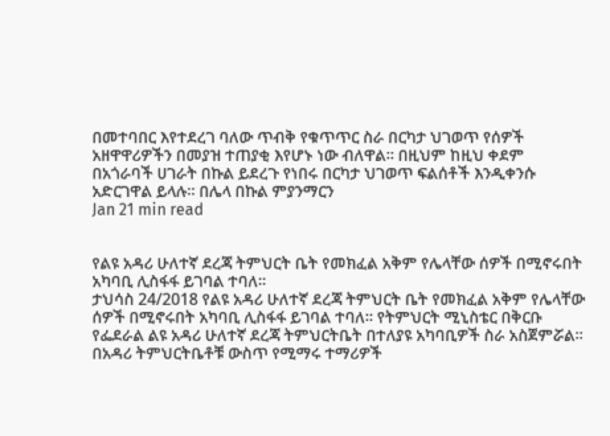በመተባበር እየተደረገ ባለው ጥብቅ የቁጥጥር ስራ በርካታ ህገወጥ የሰዎች አዘዋዋሪዎችን በመያዝ ተጠያቂ እየሆኑ ነው ብለዋል። በዚህም ከዚህ ቀደም በአጎራባች ሀገራት በኩል ይደረጉ የነበሩ በርካታ ህገወጥ ፍልሰቶች እንዲቀንሱ አድርገዋል ይላሉ። በሌላ በኩል ምያንማርን
Jan 21 min read


የልዩ አዳሪ ሁለተኛ ደረጃ ትምህርት ቤት የመክፈል አቅም የሌላቸው ሰዎች በሚኖሩበት አካባቢ ሊስፋፋ ይገባል ተባለ፡፡
ታህሳስ 24/2018 የልዩ አዳሪ ሁለተኛ ደረጃ ትምህርት ቤት የመክፈል አቅም የሌላቸው ሰዎች በሚኖሩበት አካባቢ ሊስፋፋ ይገባል ተባለ፡፡ የትምህርት ሚኒስቴር በቅርቡ የፌደራል ልዩ አዳሪ ሁለተኛ ደረጃ ትምህርትቤት በተለያዩ አካባቢዎች ስራ አስጀምሯል፡፡ በአዳሪ ትምህርትቤቶቹ ውስጥ የሚማሩ ተማሪዎች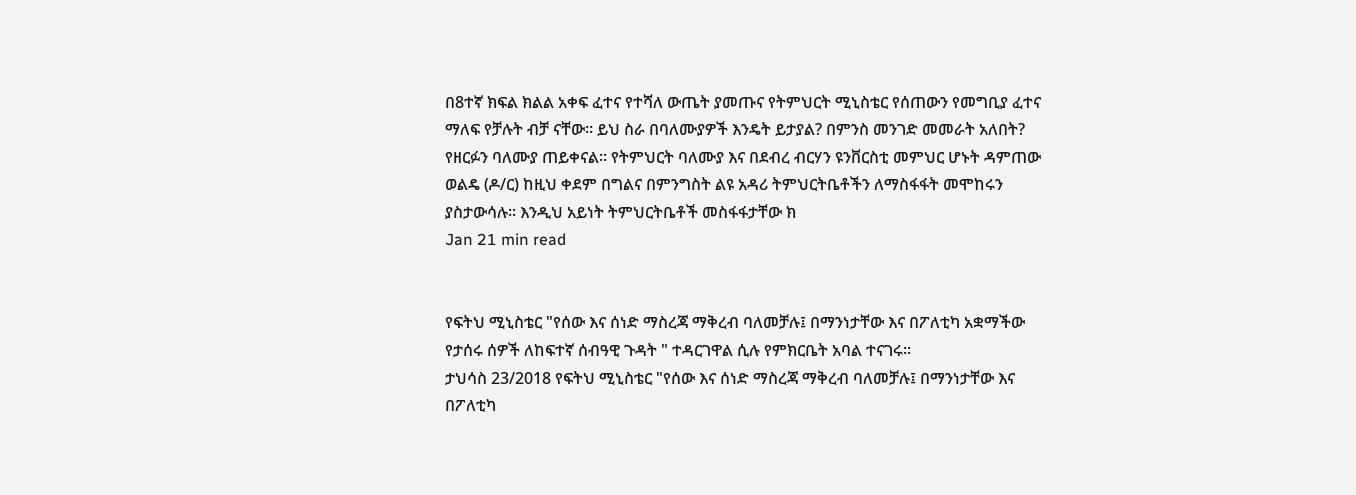በ8ተኛ ክፍል ክልል አቀፍ ፈተና የተሻለ ውጤት ያመጡና የትምህርት ሚኒስቴር የሰጠውን የመግቢያ ፈተና ማለፍ የቻሉት ብቻ ናቸው፡፡ ይህ ስራ በባለሙያዎች እንዴት ይታያል? በምንስ መንገድ መመራት አለበት? የዘርፉን ባለሙያ ጠይቀናል፡፡ የትምህርት ባለሙያ እና በደብረ ብርሃን ዩንቨርስቲ መምህር ሆኑት ዳምጠው ወልዴ (ዶ/ር) ከዚህ ቀደም በግልና በምንግስት ልዩ አዳሪ ትምህርትቤቶችን ለማስፋፋት መሞከሩን ያስታውሳሉ፡፡ እንዲህ አይነት ትምህርትቤቶች መስፋፋታቸው ክ
Jan 21 min read


የፍትህ ሚኒስቴር "የሰው እና ሰነድ ማስረጃ ማቅረብ ባለመቻሉ፤ በማንነታቸው እና በፖለቲካ አቋማችው የታሰሩ ሰዎች ለከፍተኛ ሰብዓዊ ጉዳት " ተዳርገዋል ሲሉ የምክርቤት አባል ተናገሩ፡፡
ታህሳስ 23/2018 የፍትህ ሚኒስቴር "የሰው እና ሰነድ ማስረጃ ማቅረብ ባለመቻሉ፤ በማንነታቸው እና በፖለቲካ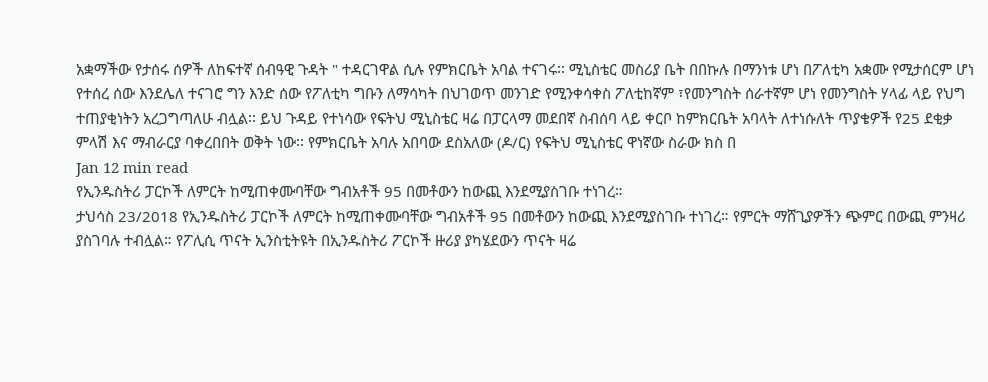አቋማችው የታሰሩ ሰዎች ለከፍተኛ ሰብዓዊ ጉዳት " ተዳርገዋል ሲሉ የምክርቤት አባል ተናገሩ፡፡ ሚኒስቴር መስሪያ ቤት በበኩሉ በማንነቱ ሆነ በፖለቲካ አቋሙ የሚታሰርም ሆነ የተሰረ ሰው እንደሌለ ተናገሮ ግን እንድ ሰው የፖለቲካ ግቡን ለማሳካት በህገወጥ መንገድ የሚንቀሳቀስ ፖለቲከኛም ፣የመንግስት ሰራተኛም ሆነ የመንግስት ሃላፊ ላይ የህግ ተጠያቂነትን አረጋግጣለሁ ብሏል፡፡ ይህ ጉዳይ የተነሳው የፍትህ ሚኒስቴር ዛሬ በፓርላማ መደበኛ ስብሰባ ላይ ቀርቦ ከምክርቤት አባላት ለተነሱለት ጥያቄዎች የ25 ደቂቃ ምላሽ እና ማብራርያ ባቀረበበት ወቅት ነው፡፡ የምክርቤት አባሉ አበባው ደስአለው (ዶ/ር) የፍትህ ሚኒስቴር ዋነኛው ስራው ክስ በ
Jan 12 min read
የኢንዱስትሪ ፓርኮች ለምርት ከሚጠቀሙባቸው ግብአቶች 95 በመቶውን ከውጪ እንደሚያስገቡ ተነገረ።
ታህሳስ 23/2018 የኢንዱስትሪ ፓርኮች ለምርት ከሚጠቀሙባቸው ግብአቶች 95 በመቶውን ከውጪ እንደሚያስገቡ ተነገረ። የምርት ማሸጊያዎችን ጭምር በውጪ ምንዛሪ ያስገባሉ ተብሏል። የፖሊሲ ጥናት ኢንስቲትዩት በኢንዱስትሪ ፖርኮች ዙሪያ ያካሄደውን ጥናት ዛሬ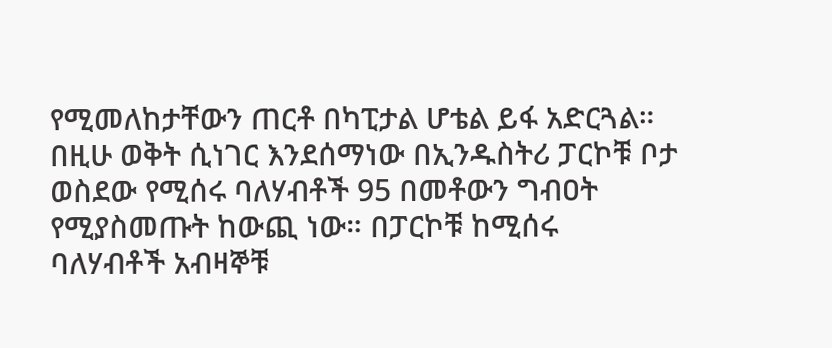የሚመለከታቸውን ጠርቶ በካፒታል ሆቴል ይፋ አድርጓል። በዚሁ ወቅት ሲነገር እንደሰማነው በኢንዱስትሪ ፓርኮቹ ቦታ ወስደው የሚሰሩ ባለሃብቶች 95 በመቶውን ግብዐት የሚያስመጡት ከውጪ ነው። በፓርኮቹ ከሚሰሩ ባለሃብቶች አብዛኞቹ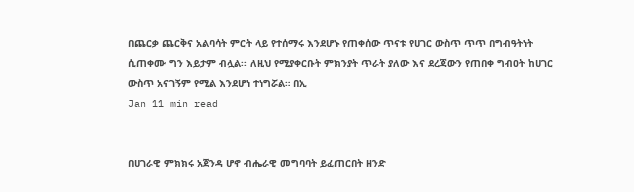በጨርቃ ጨርቅና አልባሳት ምርት ላይ የተሰማሩ እንደሆኑ የጠቀሰው ጥናቱ የሀገር ውስጥ ጥጥ በግብዓትነት ሲጠቀሙ ግን እይታም ብሏል፡፡ ለዚህ የሚያቀርቡት ምክንያት ጥራት ያለው እና ደረጃውን የጠበቀ ግብዐት ከሀገር ውስጥ አናገኝም የሚል እንደሆነ ተነግሯል። በኢ
Jan 11 min read


በሀገራዊ ምክክሩ አጀንዳ ሆኖ ብሔራዊ መግባባት ይፈጠርበት ዘንድ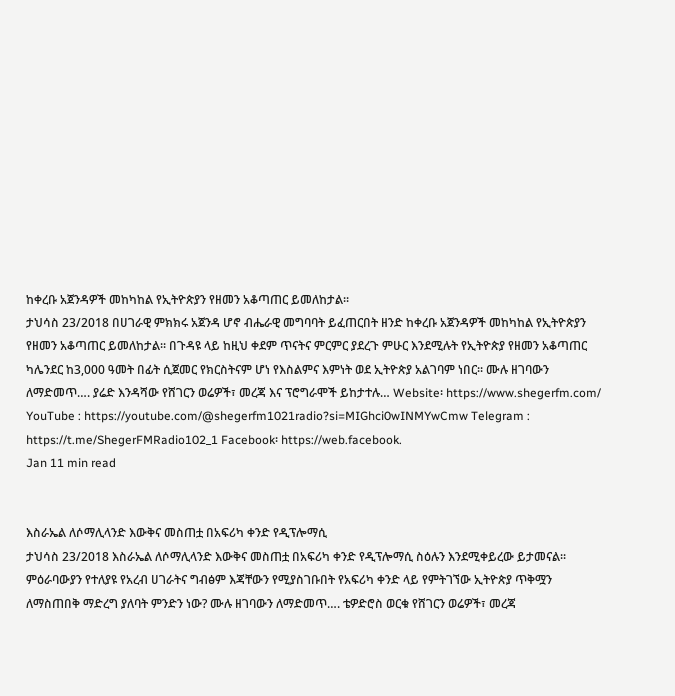ከቀረቡ አጀንዳዎች መከካከል የኢትዮጵያን የዘመን አቆጣጠር ይመለከታል፡፡
ታህሳስ 23/2018 በሀገራዊ ምክክሩ አጀንዳ ሆኖ ብሔራዊ መግባባት ይፈጠርበት ዘንድ ከቀረቡ አጀንዳዎች መከካከል የኢትዮጵያን የዘመን አቆጣጠር ይመለከታል፡፡ በጉዳዩ ላይ ከዚህ ቀደም ጥናትና ምርምር ያደረጉ ምሁር እንደሚሉት የኢትዮጵያ የዘመን አቆጣጠር ካሌንደር ከ3,000 ዓመት በፊት ሲጀመር የክርስትናም ሆነ የእስልምና እምነት ወደ ኢትዮጵያ አልገባም ነበር፡፡ ሙሉ ዘገባውን ለማድመጥ…. ያሬድ እንዳሻው የሸገርን ወሬዎች፣ መረጃ እና ፕሮግራሞች ይከታተሉ… Website፡ https://www.shegerfm.com/ YouTube : https://youtube.com/@shegerfm1021radio?si=MIGhci0wINMYwCmw Telegram : https://t.me/ShegerFMRadio102_1 Facebook፡ https://web.facebook.
Jan 11 min read


እስራኤል ለሶማሊላንድ እውቅና መስጠቷ በአፍሪካ ቀንድ የዲፕሎማሲ
ታህሳስ 23/2018 እስራኤል ለሶማሊላንድ እውቅና መስጠቷ በአፍሪካ ቀንድ የዲፕሎማሲ ስዕሉን እንደሚቀይረው ይታመናል፡፡ ምዕራባውያን የተለያዩ የአረብ ሀገራትና ግብፅም እጃቸውን የሚያስገቡበት የአፍሪካ ቀንድ ላይ የምትገኘው ኢትዮጵያ ጥቅሟን ለማስጠበቅ ማድረግ ያለባት ምንድን ነው? ሙሉ ዘገባውን ለማድመጥ…. ቴዎድሮስ ወርቁ የሸገርን ወሬዎች፣ መረጃ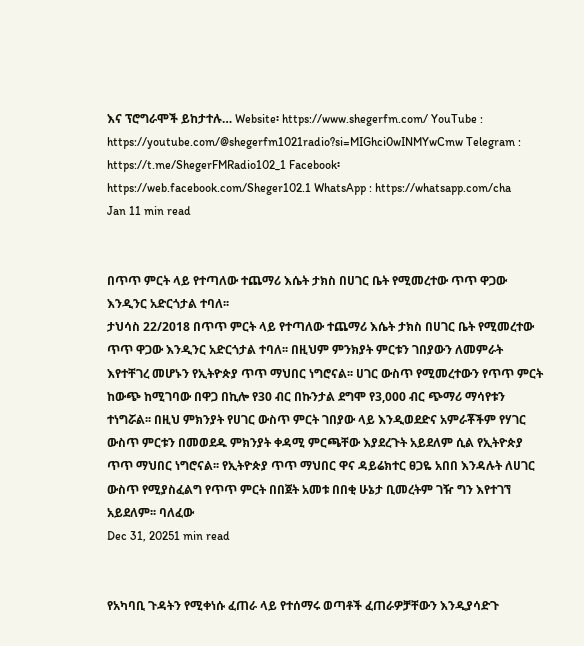እና ፕሮግራሞች ይከታተሉ… Website፡ https://www.shegerfm.com/ YouTube : https://youtube.com/@shegerfm1021radio?si=MIGhci0wINMYwCmw Telegram : https://t.me/ShegerFMRadio102_1 Facebook፡ https://web.facebook.com/Sheger102.1 WhatsApp : https://whatsapp.com/cha
Jan 11 min read


በጥጥ ምርት ላይ የተጣለው ተጨማሪ እሴት ታክስ በሀገር ቤት የሚመረተው ጥጥ ዋጋው እንዲንር አድርጎታል ተባለ፡፡
ታህሳስ 22/2018 በጥጥ ምርት ላይ የተጣለው ተጨማሪ እሴት ታክስ በሀገር ቤት የሚመረተው ጥጥ ዋጋው እንዲንር አድርጎታል ተባለ፡፡ በዚህም ምንክያት ምርቱን ገበያውን ለመምራት እየተቸገረ መሆኑን የኢትዮጵያ ጥጥ ማህበር ነግሮናል፡፡ ሀገር ውስጥ የሚመረተውን የጥጥ ምርት ከውጭ ከሚገባው በዋጋ በኪሎ የ30 ብር በኩንታል ደግሞ የ3,000 ብር ጭማሪ ማሳየቱን ተነግሯል፡፡ በዚህ ምክንያት የሀገር ውስጥ ምርት ገበያው ላይ እንዲወደድና አምራቾችም የሃገር ውስጥ ምርቱን በመወደዱ ምክንያት ቀዳሚ ምርጫቸው እያደረጉት አይደለም ሲል የኢትዮጵያ ጥጥ ማህበር ነግሮናል፡፡ የኢትዮጵያ ጥጥ ማህበር ዋና ዳይሬክተር ፀጋዬ አበበ እንዳሉት ለሀገር ውስጥ የሚያስፈልግ የጥጥ ምርት በበጀት አመቱ በበቂ ሁኔታ ቢመረትም ገዥ ግን እየተገኘ አይደለም፡፡ ባለፈው
Dec 31, 20251 min read


የአካባቢ ጉዳትን የሚቀነሱ ፈጠራ ላይ የተሰማሩ ወጣቶች ፈጠራዎቻቸውን እንዲያሳድጉ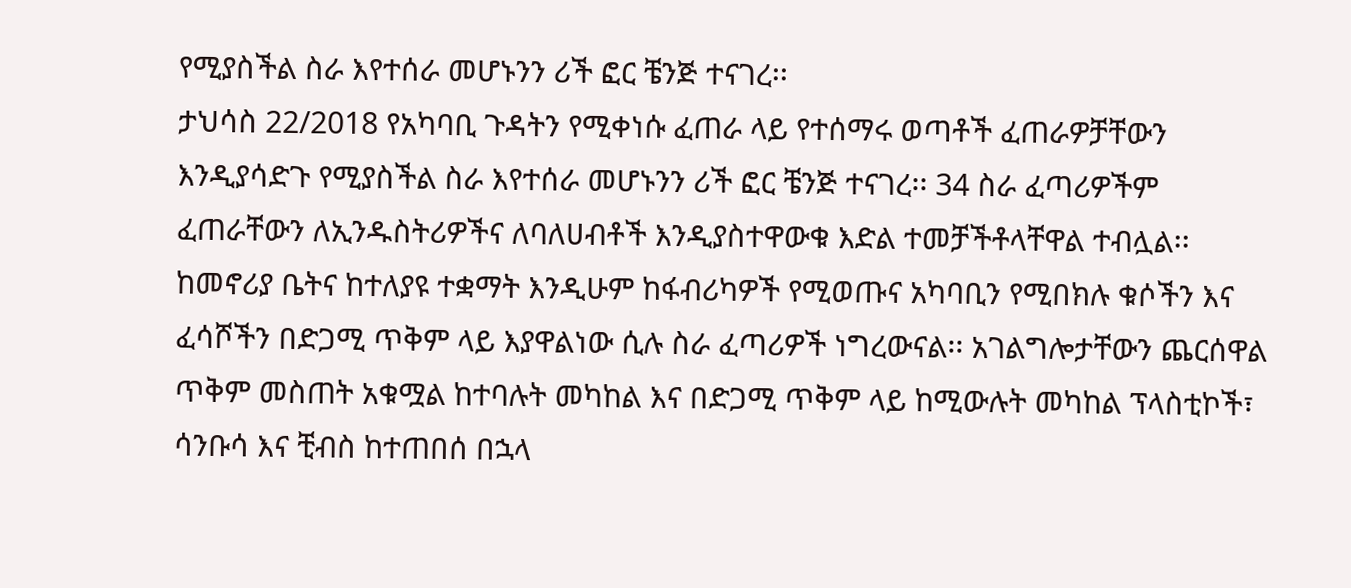የሚያስችል ስራ እየተሰራ መሆኑንን ሪች ፎር ቼንጅ ተናገረ፡፡
ታህሳስ 22/2018 የአካባቢ ጉዳትን የሚቀነሱ ፈጠራ ላይ የተሰማሩ ወጣቶች ፈጠራዎቻቸውን እንዲያሳድጉ የሚያስችል ስራ እየተሰራ መሆኑንን ሪች ፎር ቼንጅ ተናገረ፡፡ 34 ስራ ፈጣሪዎችም ፈጠራቸውን ለኢንዱስትሪዎችና ለባለሀብቶች እንዲያስተዋውቁ እድል ተመቻችቶላቸዋል ተብሏል፡፡ ከመኖሪያ ቤትና ከተለያዩ ተቋማት እንዲሁም ከፋብሪካዎች የሚወጡና አካባቢን የሚበክሉ ቁሶችን እና ፈሳሾችን በድጋሚ ጥቅም ላይ እያዋልነው ሲሉ ስራ ፈጣሪዎች ነግረውናል፡፡ አገልግሎታቸውን ጨርሰዋል ጥቅም መስጠት አቁሟል ከተባሉት መካከል እና በድጋሚ ጥቅም ላይ ከሚውሉት መካከል ፕላስቲኮች፣ ሳንቡሳ እና ቺብስ ከተጠበሰ በኋላ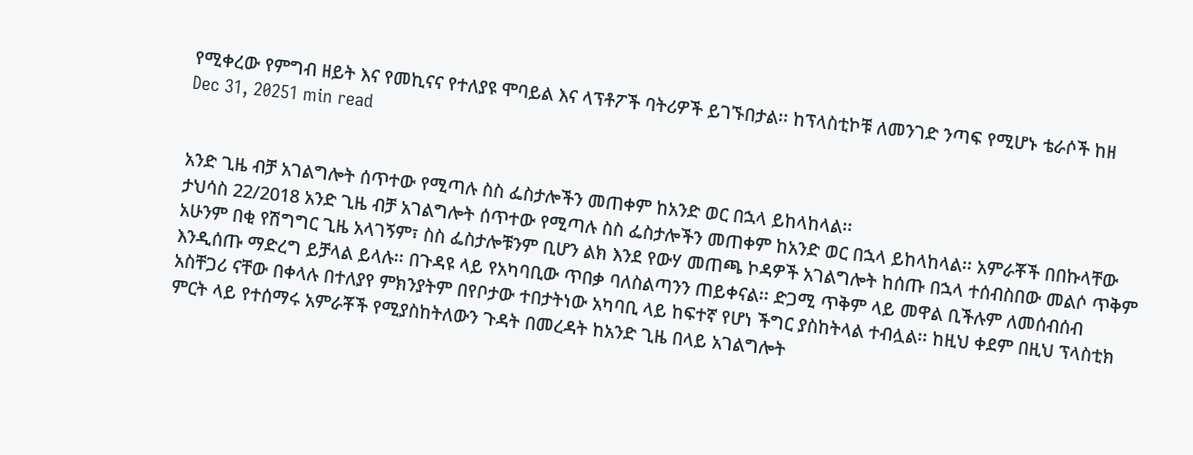የሚቀረው የምግብ ዘይት እና የመኪናና የተለያዩ ሞባይል እና ላፕቶፖች ባትሪዎች ይገኙበታል፡፡ ከፕላስቲኮቹ ለመንገድ ንጣፍ የሚሆኑ ቴራሶች ከዘ
Dec 31, 20251 min read


አንድ ጊዜ ብቻ አገልግሎት ሰጥተው የሚጣሉ ስስ ፌስታሎችን መጠቀም ከአንድ ወር በኋላ ይከላከላል፡፡
ታህሳስ 22/2018 አንድ ጊዜ ብቻ አገልግሎት ሰጥተው የሚጣሉ ስስ ፌስታሎችን መጠቀም ከአንድ ወር በኋላ ይከላከላል፡፡ አምራቾች በበኩላቸው አሁንም በቂ የሽግግር ጊዜ አላገኝም፣ ስስ ፌስታሎቹንም ቢሆን ልክ እንደ የውሃ መጠጫ ኮዳዎች አገልግሎት ከሰጡ በኋላ ተሰብስበው መልሶ ጥቅም እንዲሰጡ ማድረግ ይቻላል ይላሉ፡፡ በጉዳዩ ላይ የአካባቢው ጥበቃ ባለስልጣንን ጠይቀናል፡፡ ድጋሚ ጥቅም ላይ መዋል ቢችሉም ለመሰብሰብ አስቸጋሪ ናቸው በቀላሉ በተለያየ ምክንያትም በየቦታው ተበታትነው አካባቢ ላይ ከፍተኛ የሆነ ችግር ያስከትላል ተብሏል፡፡ ከዚህ ቀደም በዚህ ፕላስቲክ ምርት ላይ የተሰማሩ አምራቾች የሚያስከትለውን ጉዳት በመረዳት ከአንድ ጊዜ በላይ አገልግሎት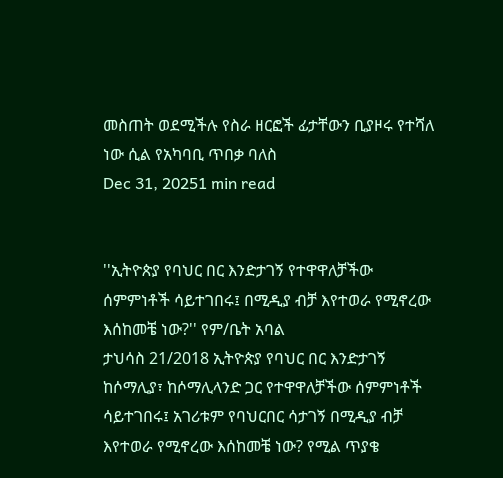መስጠት ወደሚችሉ የስራ ዘርፎች ፊታቸውን ቢያዞሩ የተሻለ ነው ሲል የአካባቢ ጥበቃ ባለስ
Dec 31, 20251 min read


''ኢትዮጵያ የባህር በር እንድታገኝ የተዋዋለቻችው ሰምምነቶች ሳይተገበሩ፤ በሚዲያ ብቻ እየተወራ የሚኖረው እሰከመቼ ነው?'' የም/ቤት አባል
ታህሳስ 21/2018 ኢትዮጵያ የባህር በር እንድታገኝ ከሶማሊያ፣ ከሶማሊላንድ ጋር የተዋዋለቻችው ሰምምነቶች ሳይተገበሩ፤ አገሪቱም የባህርበር ሳታገኝ በሚዲያ ብቻ እየተወራ የሚኖረው እሰከመቼ ነው? የሚል ጥያቄ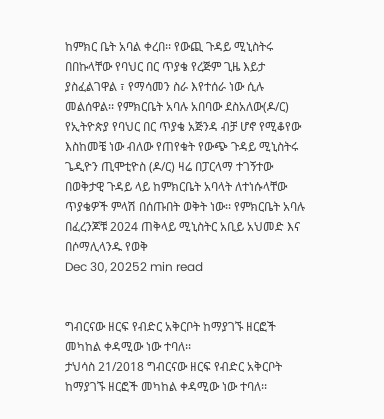ከምክር ቤት አባል ቀረበ፡፡ የውጪ ጉዳይ ሚኒስትሩ በበኩላቸው የባህር በር ጥያቄ የረጅም ጊዜ እይታ ያስፈልገዋል ፣ የማሳመን ስራ እየተሰራ ነው ሲሉ መልሰዋል፡፡ የምክርቤት አባሉ አበባው ደስአለው(ዶ/ር) የኢትዮጵያ የባህር በር ጥያቄ አጅንዳ ብቻ ሆኖ የሚቆየው እስከመቼ ነው ብለው የጠየቁት የውጭ ጉዳይ ሚኒስትሩ ጌዲዮን ጢሞቲዮስ (ዶ/ር) ዛሬ በፓርላማ ተገኝተው በወቅታዊ ጉዳይ ላይ ከምክርቤት አባላት ለተነሱላቸው ጥያቄዎች ምላሽ በሰጡበት ወቅት ነው፡፡ የምክርቤት አባሉ በፈረንጆቹ 2024 ጠቅላይ ሚኒስትር አቢይ አህመድ እና በሶማሊላንዱ የወቅ
Dec 30, 20252 min read


ግብርናው ዘርፍ የብድር አቅርቦት ከማያገኙ ዘርፎች መካከል ቀዳሚው ነው ተባለ፡፡
ታህሳስ 21/2018 ግብርናው ዘርፍ የብድር አቅርቦት ከማያገኙ ዘርፎች መካከል ቀዳሚው ነው ተባለ፡፡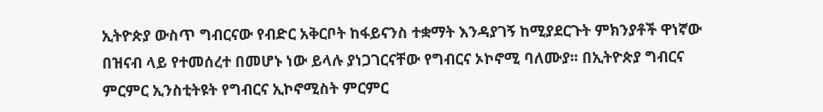ኢትዮጵያ ውስጥ ግብርናው የብድር አቅርቦት ከፋይናንስ ተቋማት እንዳያገኝ ከሚያደርጉት ምክንያቶች ዋነኛው በዝናብ ላይ የተመሰረተ በመሆኑ ነው ይላሉ ያነጋገርናቸው የግብርና ኦኮኖሚ ባለሙያ፡፡ በኢትዮጵያ ግብርና ምርምር ኢንስቲትዩት የግብርና ኢኮኖሚስት ምርምር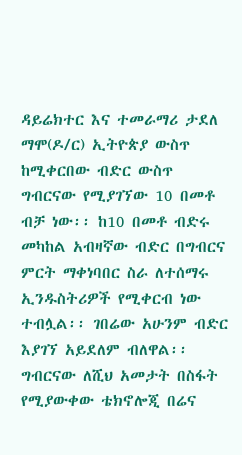ዳይሬክተር እና ተመራማሪ ታደለ ማሞ(ዶ/ር) ኢትዮጵያ ውስጥ ከሚቀርበው ብድር ውስጥ ግብርናው የሚያገኘው 10 በመቶ ብቻ ነው፡፡ ከ10 በመቶ ብድሩ መካከል አብዛኛው ብድር በግብርና ምርት ማቀነባበር ስራ ለተሰማሩ ኢንዱስትሪዎች የሚቀርብ ነው ተብሏል፡፡ ገበሬው አሁንም ብድር እያገኘ አይደለም ብለዋል፡፡ ግብርናው ለሺህ አመታት በስፋት የሚያውቀው ቴክኖሎጂ በሬና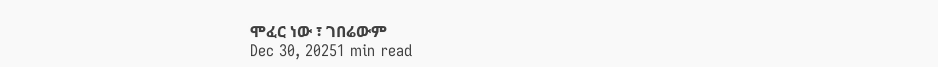ሞፈር ነው ፣ ገበሬውም
Dec 30, 20251 min read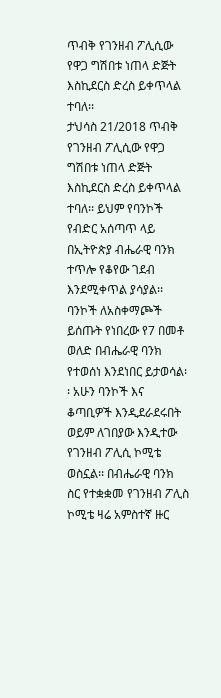ጥብቅ የገንዘብ ፖሊሲው የዋጋ ግሽበቱ ነጠላ ድጅት እስኪደርስ ድረስ ይቀጥላል ተባለ፡፡
ታህሳስ 21/2018 ጥብቅ የገንዘብ ፖሊሲው የዋጋ ግሽበቱ ነጠላ ድጅት እስኪደርስ ድረስ ይቀጥላል ተባለ፡፡ ይህም የባንኮች የብድር አሰጣጥ ላይ በኢትዮጵያ ብሔራዊ ባንክ ተጥሎ የቆየው ገደብ እንደሚቀጥል ያሳያል፡፡ ባንኮች ለአስቀማጮች ይሰጡት የነበረው የ7 በመቶ ወለድ በብሔራዊ ባንክ የተወሰነ እንደነበር ይታወሳል፡፡ አሁን ባንኮች እና ቆጣቢዎች እንዲደራደሩበት ወይም ለገበያው እንዲተው የገንዘብ ፖሊሲ ኮሚቴ ወስኗል፡፡ በብሔራዊ ባንክ ስር የተቋቋመ የገንዘብ ፖሊስ ኮሚቴ ዛሬ አምስተኛ ዙር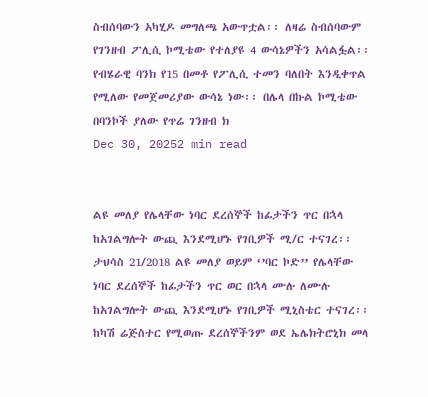ስብሰባውን አካሂዶ መግለጫ አውጥቷል፡፡ ለዛሬ ስብሰባውም የገንዘብ ፖሊሲ ኮሚቴው የተለያዩ 4 ውሳኔዎችን አሳልፏል፡፡ የብሄራዊ ባንክ የ15 በመቶ የፖሊሲ ተመን ባለበት እንዲቀጥል የሚለው የመጀመሪያው ውሳኔ ነው፡፡ በሌላ በኩል ኮሚቴው በባንኮች ያለው የጥሬ ገንዘብ ክ
Dec 30, 20252 min read


ልዩ መለያ የሌላቸው ነባር ደረሰኞች ከፊታችን ጥር በኋላ ከአገልግሎት ውጪ እንደሚሆኑ የገቢዎች ሚ/ር ተናገረ፡፡
ታህሳስ 21/2018 ልዩ መለያ ወይም ‘’ባር ኮድ’’ የሌላቸው ነባር ደረሰኞች ከፊታችን ጥር ወር በኋላ ሙሉ ለሙሉ ከአገልግሎት ውጪ እንደሚሆኑ የገቢዎች ሚኒስቴር ተናገረ፡፡ ከካሽ ሬጅስተር የሚወጡ ደረሰኞችንም ወደ ኤሌክትሮኒክ መላ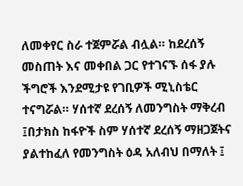ለመቀየር ስራ ተጀምሯል ብሏል። ከደረሰኝ መስጠት እና መቀበል ጋር የተገናኙ ሰፋ ያሉ ችግሮች እንደሚታዩ የገቢዎች ሚኒስቴር ተናግሯል። ሃሰተኛ ደረሰኝ ለመንግስት ማቅረብ ፤በታክስ ከፋዮች ስም ሃሰተኛ ደረሰኝ ማዘጋጀትና ያልተከፈለ የመንግስት ዕዳ አለብህ በማለት ፤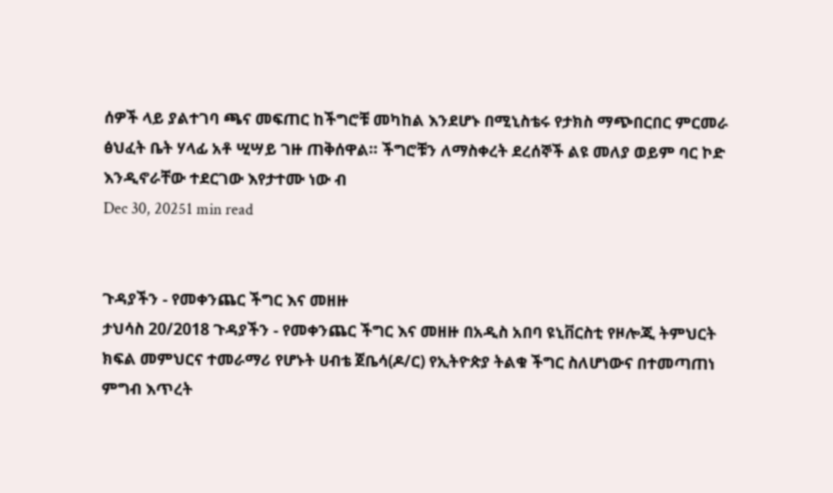ሰዎች ላይ ያልተገባ ጫና መፍጠር ከችግሮቹ መካከል እንደሆኑ በሚኒስቴሩ የታክስ ማጭበርበር ምርመራ ፅህፈት ቤት ሃላፊ አቶ ሢሣይ ገዙ ጠቅሰዋል። ችግሮቹን ለማስቀረት ደረሰኞች ልዩ መለያ ወይም ባር ኮድ እንዲኖራቸው ተደርገው እየታተሙ ነው ብ
Dec 30, 20251 min read


ጉዳያችን - የመቀንጨር ችግር እና መዘዙ
ታህሳስ 20/2018 ጉዳያችን - የመቀንጨር ችግር እና መዘዙ በአዲስ አበባ ዩኒቨርስቲ የዞሎጂ ትምህርት ክፍል መምህርና ተመራማሪ የሆኑት ሀብቴ ጀቤሳ(ዶ/ር) የኢትዮጵያ ትልቁ ችግር ስለሆነውና በተመጣጠነ ምግብ እጥረት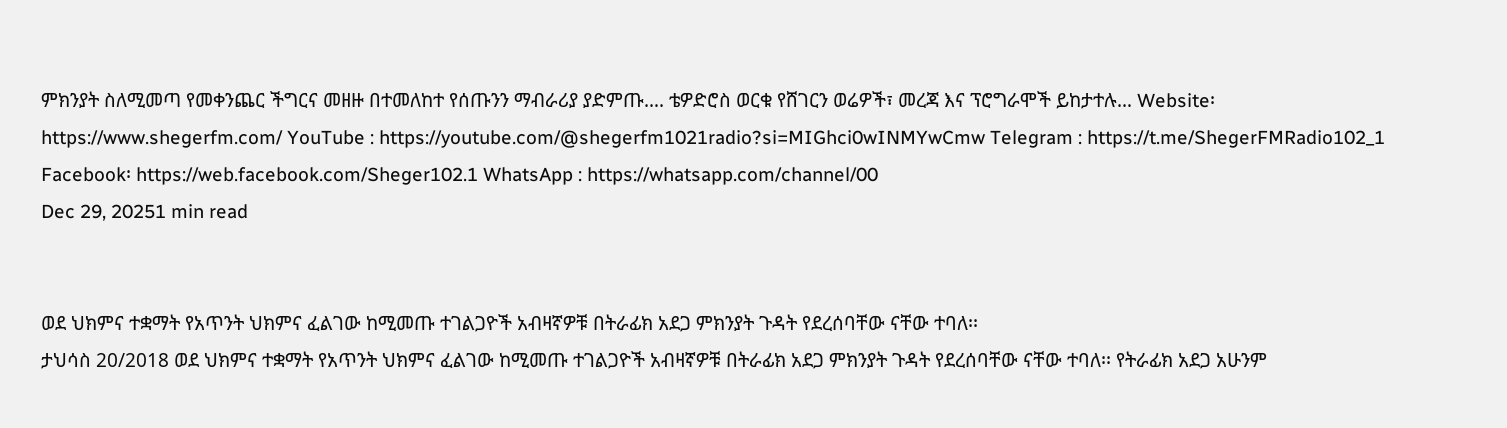ምክንያት ስለሚመጣ የመቀንጨር ችግርና መዘዙ በተመለከተ የሰጡንን ማብራሪያ ያድምጡ…. ቴዎድሮስ ወርቁ የሸገርን ወሬዎች፣ መረጃ እና ፕሮግራሞች ይከታተሉ… Website፡ https://www.shegerfm.com/ YouTube : https://youtube.com/@shegerfm1021radio?si=MIGhci0wINMYwCmw Telegram : https://t.me/ShegerFMRadio102_1 Facebook፡ https://web.facebook.com/Sheger102.1 WhatsApp : https://whatsapp.com/channel/00
Dec 29, 20251 min read


ወደ ህክምና ተቋማት የአጥንት ህክምና ፈልገው ከሚመጡ ተገልጋዮች አብዛኛዎቹ በትራፊክ አደጋ ምክንያት ጉዳት የደረሰባቸው ናቸው ተባለ፡፡
ታህሳስ 20/2018 ወደ ህክምና ተቋማት የአጥንት ህክምና ፈልገው ከሚመጡ ተገልጋዮች አብዛኛዎቹ በትራፊክ አደጋ ምክንያት ጉዳት የደረሰባቸው ናቸው ተባለ፡፡ የትራፊክ አደጋ አሁንም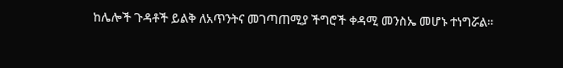ከሌሎች ጉዳቶች ይልቅ ለአጥንትና መገጣጠሚያ ችግሮች ቀዳሚ መንስኤ መሆኑ ተነግሯል፡፡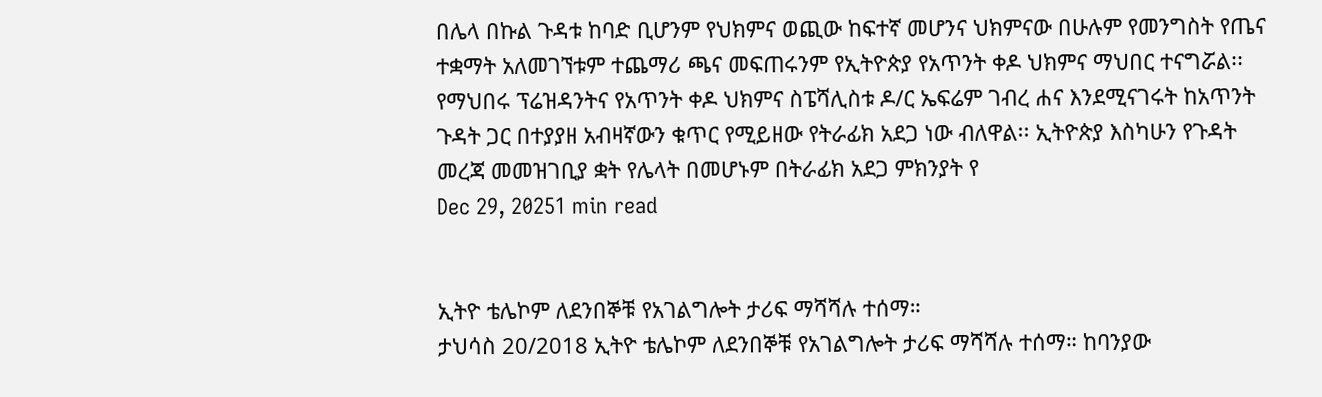በሌላ በኩል ጉዳቱ ከባድ ቢሆንም የህክምና ወጪው ከፍተኛ መሆንና ህክምናው በሁሉም የመንግስት የጤና ተቋማት አለመገኘቱም ተጨማሪ ጫና መፍጠሩንም የኢትዮጵያ የአጥንት ቀዶ ህክምና ማህበር ተናግሯል፡፡ የማህበሩ ፕሬዝዳንትና የአጥንት ቀዶ ህክምና ስፔሻሊስቱ ዶ/ር ኤፍሬም ገብረ ሐና እንደሚናገሩት ከአጥንት ጉዳት ጋር በተያያዘ አብዛኛውን ቁጥር የሚይዘው የትራፊክ አደጋ ነው ብለዋል፡፡ ኢትዮጵያ እስካሁን የጉዳት መረጃ መመዝገቢያ ቋት የሌላት በመሆኑም በትራፊክ አደጋ ምክንያት የ
Dec 29, 20251 min read


ኢትዮ ቴሌኮም ለደንበኞቹ የአገልግሎት ታሪፍ ማሻሻሉ ተሰማ።
ታህሳስ 20/2018 ኢትዮ ቴሌኮም ለደንበኞቹ የአገልግሎት ታሪፍ ማሻሻሉ ተሰማ። ከባንያው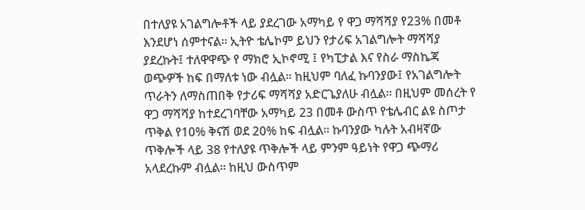በተለያዩ አገልግሎቶች ላይ ያደረገው አማካይ የ ዋጋ ማሻሻያ የ23% በመቶ እንደሆነ ሰምተናል። ኢትዮ ቴሌኮም ይህን የታሪፍ አገልግሎት ማሻሻያ ያደረኩት፤ ተለዋዋጭ የ ማክሮ ኢኮኖሚ ፤ የካፒታል እና የስራ ማስኬጃ ወጭዎች ከፍ በማለቱ ነው ብሏል። ከዚህም ባለፈ ኩባንያው፤ የአገልግሎት ጥራትን ለማስጠበቅ የታሪፍ ማሻሻያ አድርጌያለሁ ብሏል። በዚህም መሰረት የ ዋጋ ማሻሻያ ከተደረገባቸው አማካይ 23 በመቶ ውስጥ የቴሌብር ልዩ ስጦታ ጥቅል የ10% ቅናሽ ወደ 20% ከፍ ብሏል። ኩባንያው ካሉት አብዛኛው ጥቅሎች ላይ 38 የተለያዩ ጥቅሎች ላይ ምንም ዓይነት የዋጋ ጭማሪ አላደረኩም ብሏል። ከዚህ ውስጥም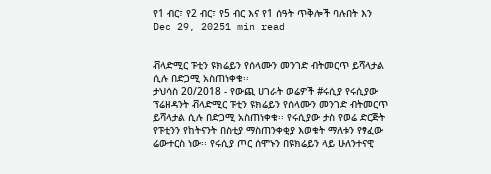የ1 ብር፣ የ2 ብር፣ የ5 ብር እና የ1 ሰዓት ጥቅሎች ባሉበት እን
Dec 29, 20251 min read


ቭላድሚር ፑቲን ዩክሬይን የሰላሙን መንገድ ብትመርጥ ይሻላታል ሲሉ በድጋሚ አስጠነቀቁ፡፡
ታህሳስ 20/2018 - የውጪ ሀገራት ወሬዎች #ሩሲያ የሩሲያው ፕሬዘዳንት ቭላድሚር ፑቲን ዩክሬይን የሰላሙን መንገድ ብትመርጥ ይሻላታል ሲሉ በድጋሚ አስጠነቀቁ፡፡ የሩሲያው ታስ የወሬ ድርጅት የፑቲንን የከትናንት በስቲያ ማስጠንቀቂያ እወቁት ማለቱን የፃፈው ሬውተርስ ነው፡፡ የሩሲያ ጦር ሰሞኑን በዩክሬይን ላይ ሁለንተናዊ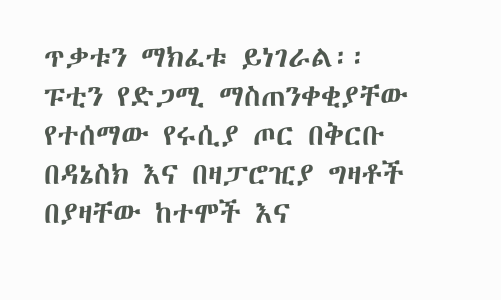ጥቃቱን ማክፈቱ ይነገራል፡፡ ፑቲን የድጋሚ ማስጠንቀቂያቸው የተሰማው የሩሲያ ጦር በቅርቡ በዳኔስክ እና በዛፓሮዢያ ግዛቶች በያዛቸው ከተሞች እና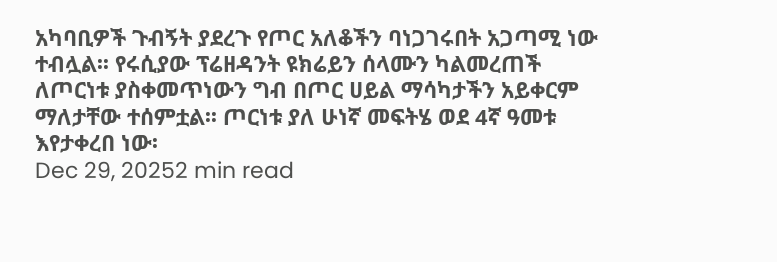አካባቢዎች ጉብኝት ያደረጉ የጦር አለቆችን ባነጋገሩበት አጋጣሚ ነው ተብሏል፡፡ የሩሲያው ፕሬዘዳንት ዩክሬይን ሰላሙን ካልመረጠች ለጦርነቱ ያስቀመጥነውን ግብ በጦር ሀይል ማሳካታችን አይቀርም ማለታቸው ተሰምቷል፡፡ ጦርነቱ ያለ ሁነኛ መፍትሄ ወደ 4ኛ ዓመቱ እየታቀረበ ነው፡
Dec 29, 20252 min read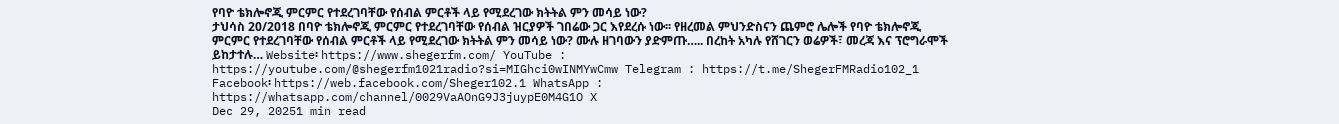የባዮ ቴክሎኖጂ ምርምር የተደረገባቸው የሰብል ምርቶች ላይ የሚደረገው ክትትል ምን መሳይ ነው?
ታህሳስ 20/2018 በባዮ ቴክሎኖጂ ምርምር የተደረገባቸው የሰብል ዝርያዎች ገበሬው ጋር እየደረሱ ነው፡፡ የዘረመል ምህንድስናን ጨምሮ ሌሎች የባዮ ቴክሎኖጂ ምርምር የተደረገባቸው የሰብል ምርቶች ላይ የሚደረገው ክትትል ምን መሳይ ነው? ሙሉ ዘገባውን ያድምጡ….. በረከት አካሉ የሸገርን ወሬዎች፣ መረጃ እና ፕሮግራሞች ይከታተሉ… Website፡ https://www.shegerfm.com/ YouTube : https://youtube.com/@shegerfm1021radio?si=MIGhci0wINMYwCmw Telegram : https://t.me/ShegerFMRadio102_1 Facebook፡ https://web.facebook.com/Sheger102.1 WhatsApp : https://whatsapp.com/channel/0029VaAOnG9J3juypE0M4G1O X
Dec 29, 20251 min read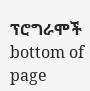ፕሮግራሞች
bottom of page